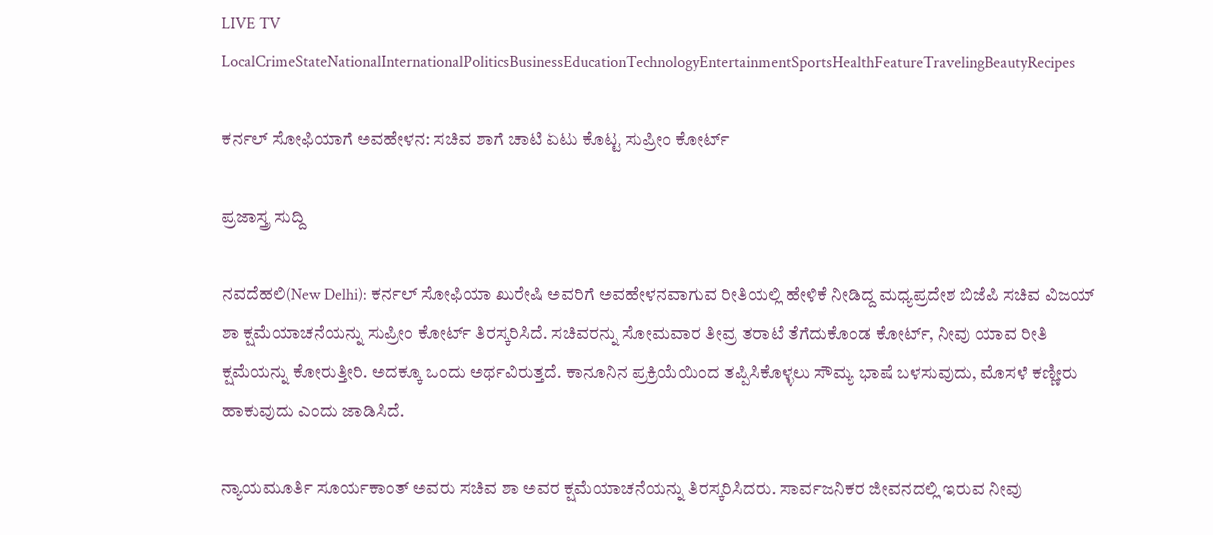LIVE TV LocalCrimeStateNationalInternationalPoliticsBusinessEducationTechnologyEntertainmentSportsHealthFeatureTravelingBeautyRecipes

ಕರ್ನಲ್ ಸೋಫಿಯಾಗೆ ಅವಹೇಳನ: ಸಚಿವ ಶಾಗೆ ಚಾಟಿ ಏಟು ಕೊಟ್ಟ ಸುಪ್ರೀಂ ಕೋರ್ಟ್

ಪ್ರಜಾಸ್ತ್ರ ಸುದ್ದಿ

ನವದೆಹಲಿ(New Delhi): ಕರ್ನಲ್ ಸೋಫಿಯಾ ಖುರೇಷಿ ಅವರಿಗೆ ಅವಹೇಳನವಾಗುವ ರೀತಿಯಲ್ಲಿ ಹೇಳಿಕೆ ನೀಡಿದ್ದ ಮಧ್ಯಪ್ರದೇಶ ಬಿಜೆಪಿ ಸಚಿವ ವಿಜಯ್ ಶಾ ಕ್ಷಮೆಯಾಚನೆಯನ್ನು ಸುಪ್ರೀಂ ಕೋರ್ಟ್ ತಿರಸ್ಕರಿಸಿದೆ. ಸಚಿವರನ್ನು ಸೋಮವಾರ ತೀವ್ರ ತರಾಟೆ ತೆಗೆದುಕೊಂಡ ಕೋರ್ಟ್, ನೀವು ಯಾವ ರೀತಿ ಕ್ಷಮೆಯನ್ನು ಕೋರುತ್ತೀರಿ. ಅದಕ್ಕೂ ಒಂದು ಅರ್ಥವಿರುತ್ತದೆ. ಕಾನೂನಿನ ಪ್ರಕ್ರಿಯೆಯಿಂದ ತಪ್ಪಿಸಿಕೊಳ್ಳಲು ಸೌಮ್ಯ ಭಾಷೆ ಬಳಸುವುದು, ಮೊಸಳೆ ಕಣ್ಣೀರು ಹಾಕುವುದು ಎಂದು ಜಾಡಿಸಿದೆ.

ನ್ಯಾಯಮೂರ್ತಿ ಸೂರ್ಯಕಾಂತ್ ಅವರು ಸಚಿವ ಶಾ ಅವರ ಕ್ಷಮೆಯಾಚನೆಯನ್ನು ತಿರಸ್ಕರಿಸಿದರು. ಸಾರ್ವಜನಿಕರ ಜೀವನದಲ್ಲಿ ಇರುವ ನೀವು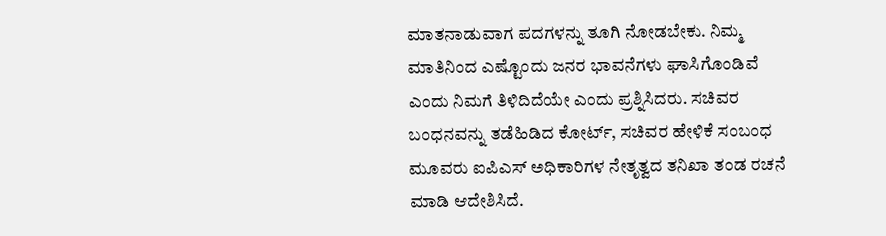ಮಾತನಾಡುವಾಗ ಪದಗಳನ್ನು ತೂಗಿ ನೋಡಬೇಕು. ನಿಮ್ಮ ಮಾತಿನಿಂದ ಎಷ್ಟೊಂದು ಜನರ ಭಾವನೆಗಳು ಘಾಸಿಗೊಂಡಿವೆ ಎಂದು ನಿಮಗೆ ತಿಳಿದಿದೆಯೇ ಎಂದು ಪ್ರಶ್ನಿಸಿದರು. ಸಚಿವರ ಬಂಧನವನ್ನು ತಡೆಹಿಡಿದ ಕೋರ್ಟ್, ಸಚಿವರ ಹೇಳಿಕೆ ಸಂಬಂಧ ಮೂವರು ಐಪಿಎಸ್ ಅಧಿಕಾರಿಗಳ ನೇತೃತ್ವದ ತನಿಖಾ ತಂಡ ರಚನೆ ಮಾಡಿ ಆದೇಶಿಸಿದೆ.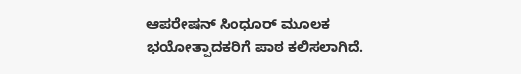ಆಪರೇಷನ್ ಸಿಂಧೂರ್ ಮೂಲಕ ಭಯೋತ್ಪಾದಕರಿಗೆ ಪಾಠ ಕಲಿಸಲಾಗಿದೆ.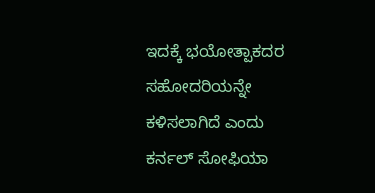ಇದಕ್ಕೆ ಭಯೋತ್ಪಾಕದರ ಸಹೋದರಿಯನ್ನೇ ಕಳಿಸಲಾಗಿದೆ ಎಂದು ಕರ್ನಲ್ ಸೋಫಿಯಾ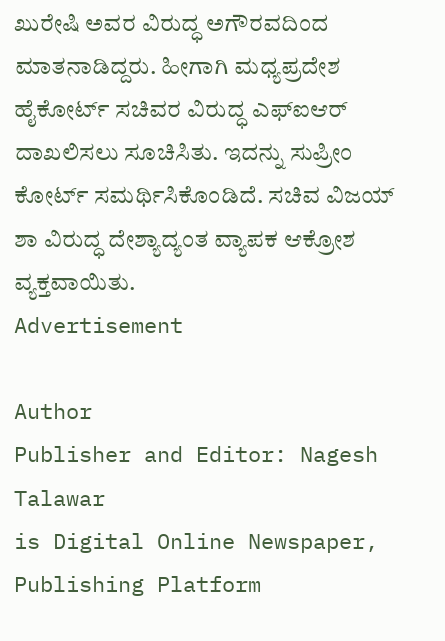ಖುರೇಷಿ ಅವರ ವಿರುದ್ಧ ಅಗೌರವದಿಂದ ಮಾತನಾಡಿದ್ದರು. ಹೀಗಾಗಿ ಮಧ್ಯಪ್ರದೇಶ ಹೈಕೋರ್ಟ್ ಸಚಿವರ ವಿರುದ್ಧ ಎಫ್ಐಆರ್ ದಾಖಲಿಸಲು ಸೂಚಿಸಿತು. ಇದನ್ನು ಸುಪ್ರೀಂ ಕೋರ್ಟ್ ಸಮರ್ಥಿಸಿಕೊಂಡಿದೆ. ಸಚಿವ ವಿಜಯ್ ಶಾ ವಿರುದ್ಧ ದೇಶ್ಯಾದ್ಯಂತ ವ್ಯಾಪಕ ಆಕ್ರೋಶ ವ್ಯಕ್ತವಾಯಿತು.
Advertisement

Author
Publisher and Editor: Nagesh Talawar
is Digital Online Newspaper, Publishing Platform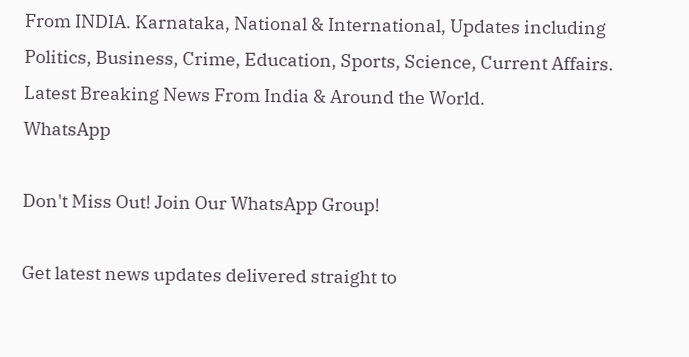From INDIA. Karnataka, National & International, Updates including Politics, Business, Crime, Education, Sports, Science, Current Affairs. Latest Breaking News From India & Around the World.
WhatsApp

Don't Miss Out! Join Our WhatsApp Group!

Get latest news updates delivered straight to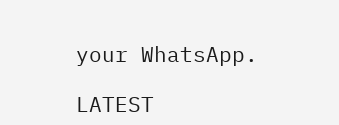your WhatsApp.

LATEST